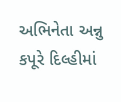અભિનેતા અન્નુ કપૂરે દિલ્હીમાં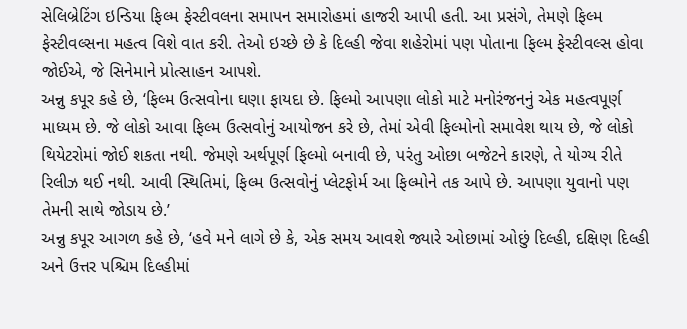સેલિબ્રેટિંગ ઇન્ડિયા ફિલ્મ ફેસ્ટીવલના સમાપન સમારોહમાં હાજરી આપી હતી. આ પ્રસંગે, તેમણે ફિલ્મ ફેસ્ટીવલ્સના મહત્વ વિશે વાત કરી. તેઓ ઇચ્છે છે કે દિલ્હી જેવા શહેરોમાં પણ પોતાના ફિલ્મ ફેસ્ટીવલ્સ હોવા જોઈએ, જે સિનેમાને પ્રોત્સાહન આપશે.
અન્નુ કપૂર કહે છે, ‘ફિલ્મ ઉત્સવોના ઘણા ફાયદા છે. ફિલ્મો આપણા લોકો માટે મનોરંજનનું એક મહત્વપૂર્ણ માધ્યમ છે. જે લોકો આવા ફિલ્મ ઉત્સવોનું આયોજન કરે છે, તેમાં એવી ફિલ્મોનો સમાવેશ થાય છે, જે લોકો થિયેટરોમાં જોઈ શકતા નથી. જેમણે અર્થપૂર્ણ ફિલ્મો બનાવી છે, પરંતુ ઓછા બજેટને કારણે, તે યોગ્ય રીતે રિલીઝ થઈ નથી. આવી સ્થિતિમાં, ફિલ્મ ઉત્સવોનું પ્લેટફોર્મ આ ફિલ્મોને તક આપે છે. આપણા યુવાનો પણ તેમની સાથે જોડાય છે.’
અન્નુ કપૂર આગળ કહે છે, ‘હવે મને લાગે છે કે, એક સમય આવશે જ્યારે ઓછામાં ઓછું દિલ્હી, દક્ષિણ દિલ્હી અને ઉત્તર પશ્ચિમ દિલ્હીમાં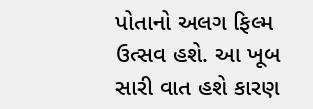પોતાનો અલગ ફિલ્મ ઉત્સવ હશે. આ ખૂબ સારી વાત હશે કારણ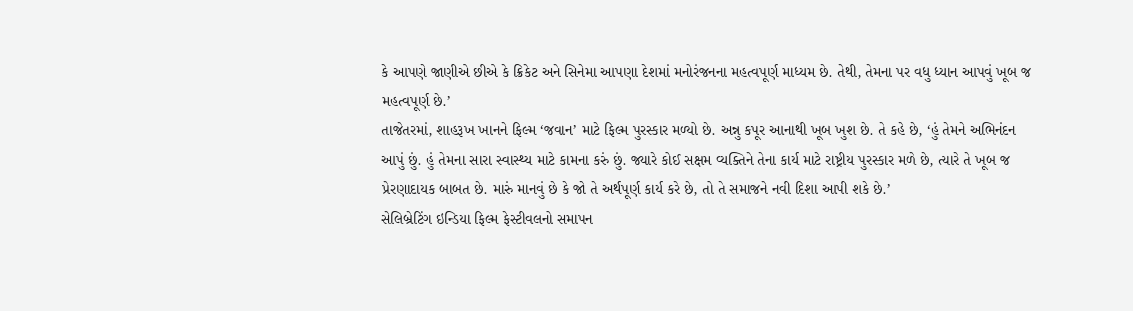કે આપણે જાણીએ છીએ કે ક્રિકેટ અને સિનેમા આપણા દેશમાં મનોરંજનના મહત્વપૂર્ણ માધ્યમ છે. તેથી, તેમના પર વધુ ધ્યાન આપવું ખૂબ જ મહત્વપૂર્ણ છે.’
તાજેતરમાં, શાહરૂખ ખાનને ફિલ્મ ‘જવાન’ માટે ફિલ્મ પુરસ્કાર મળ્યો છે. અન્નુ કપૂર આનાથી ખૂબ ખુશ છે. તે કહે છે, ‘હું તેમને અભિનંદન આપું છું. હું તેમના સારા સ્વાસ્થ્ય માટે કામના કરું છું. જ્યારે કોઈ સક્ષમ વ્યક્તિને તેના કાર્ય માટે રાષ્ટ્રીય પુરસ્કાર મળે છે, ત્યારે તે ખૂબ જ પ્રેરણાદાયક બાબત છે. મારું માનવું છે કે જો તે અર્થપૂર્ણ કાર્ય કરે છે, તો તે સમાજને નવી દિશા આપી શકે છે.’
સેલિબ્રેટિંગ ઇન્ડિયા ફિલ્મ ફેસ્ટીવલનો સમાપન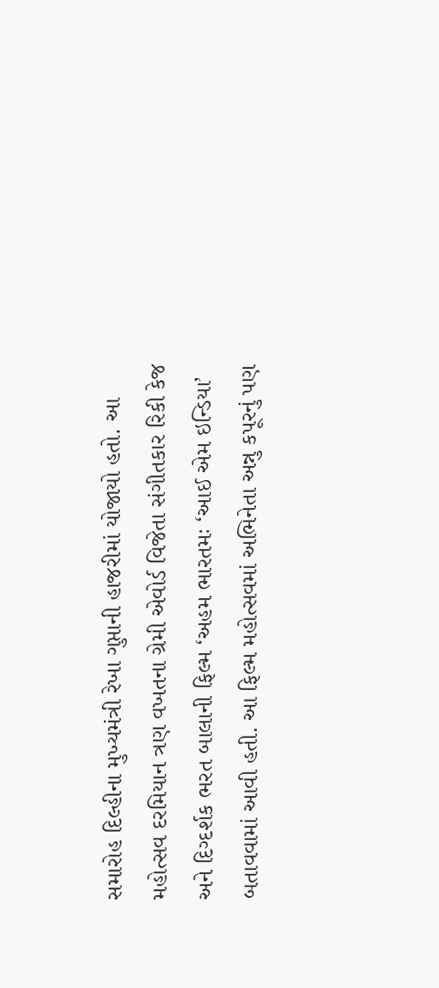સમારોહ દિલ્હીના મુખ્યમંત્રી રેખા ગુપ્તાની હાજરીમાં યોજાયો હતો. આ મહોત્સવ દરમિયાન ત્રણ વખતના ગ્રેમી એવોર્ડ વિજેતા સંગીતકાર રિકી કેજ અને દિગ્દર્શક ભરત બાલાની ફિલ્મ ‘અહમ ભારતમઃ ‘આઈ એમ ઇન્ડિયા’ બતાવવામાં આવી હતી. આ ફિલ્મ મહોત્સવમાં અભિનેતા અન્નુ કપૂરનું પણ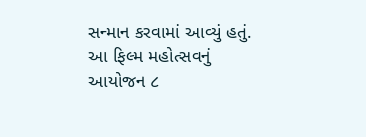સન્માન કરવામાં આવ્યું હતું. આ ફિલ્મ મહોત્સવનું આયોજન ૮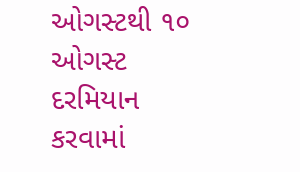ઓગસ્ટથી ૧૦ ઓગસ્ટ દરમિયાન કરવામાં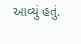આવ્યું હતું.